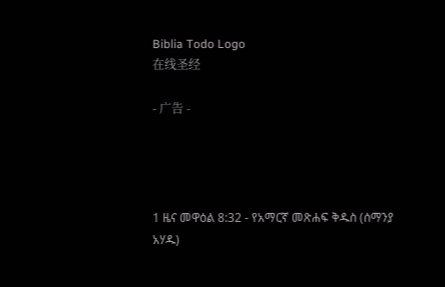Biblia Todo Logo
在线圣经

- 广告 -




1 ዜና መዋዕል 8:32 - የአማርኛ መጽሐፍ ቅዱስ (ሰማንያ አሃዱ)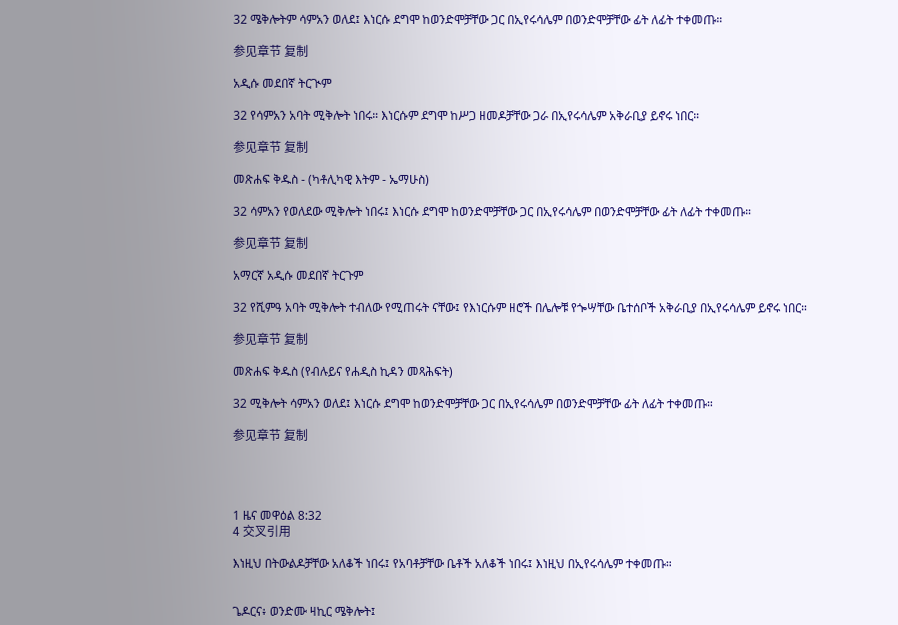32 ሜቅሎትም ሳምአን ወለደ፤ እነርሱ ደግሞ ከወንድሞቻቸው ጋር በኢየሩሳሌም በወንድሞቻቸው ፊት ለፊት ተቀመጡ።

参见章节 复制

አዲሱ መደበኛ ትርጒም

32 የሳምአን አባት ሚቅሎት ነበሩ። እነርሱም ደግሞ ከሥጋ ዘመዶቻቸው ጋራ በኢየሩሳሌም አቅራቢያ ይኖሩ ነበር።

参见章节 复制

መጽሐፍ ቅዱስ - (ካቶሊካዊ እትም - ኤማሁስ)

32 ሳምአን የወለደው ሚቅሎት ነበሩ፤ እነርሱ ደግሞ ከወንድሞቻቸው ጋር በኢየሩሳሌም በወንድሞቻቸው ፊት ለፊት ተቀመጡ።

参见章节 复制

አማርኛ አዲሱ መደበኛ ትርጉም

32 የሺምዓ አባት ሚቅሎት ተብለው የሚጠሩት ናቸው፤ የእነርሱም ዘሮች በሌሎቹ የጐሣቸው ቤተሰቦች አቅራቢያ በኢየሩሳሌም ይኖሩ ነበር።

参见章节 复制

መጽሐፍ ቅዱስ (የብሉይና የሐዲስ ኪዳን መጻሕፍት)

32 ሚቅሎት ሳምአን ወለደ፤ እነርሱ ደግሞ ከወንድሞቻቸው ጋር በኢየሩሳሌም በወንድሞቻቸው ፊት ለፊት ተቀመጡ።

参见章节 复制




1 ዜና መዋዕል 8:32
4 交叉引用

እነዚህ በትውልዶቻቸው አለቆች ነበሩ፤ የአባቶቻቸው ቤቶች አለቆች ነበሩ፤ እነዚህ በኢየሩሳሌም ተቀመጡ።


ጌዶርና፥ ወንድሙ ዛኪር ሜቅሎት፤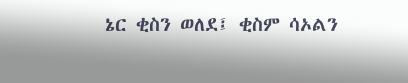ኔር ቂስን ወለደ፤ ቂስም ሳኦልን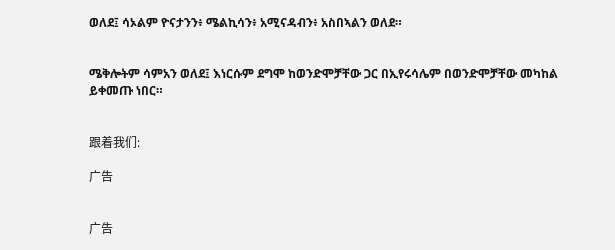ወለደ፤ ሳኦልም ዮናታንን፥ ሜልኪሳን፥ አሚናዳብን፥ አስበኣልን ወለደ።


ሜቅሎትም ሳምአን ወለደ፤ እነርሱም ደግሞ ከወንድሞቻቸው ጋር በኢየሩሳሌም በወንድሞቻቸው መካከል ይቀመጡ ነበር።


跟着我们:

广告


广告